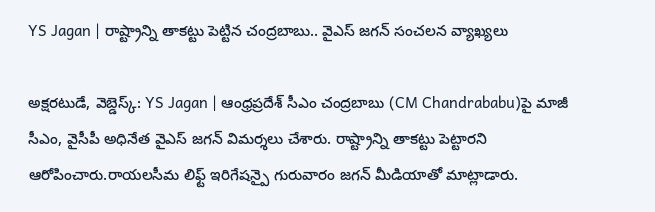YS Jagan | రాష్ట్రాన్ని తాకట్టు పెట్టిన చంద్రబాబు.. వైఎస్ జగన్ సంచలన వ్యాఖ్యలు

అక్షరటుడే, వెబ్డెస్క్: YS Jagan | ఆంధ్రప్రదేశ్ సీఎం చంద్రబాబు (CM Chandrababu)పై మాజీ సీఎం, వైసీపీ అధినేత వైఎస్ జగన్ విమర్శలు చేశారు. రాష్ట్రాన్ని తాకట్టు పెట్టారని ఆరోపించారు.రాయలసీమ లిఫ్ట్ ఇరిగేషన్పై గురువారం జగన్ మీడియాతో మాట్లాడారు.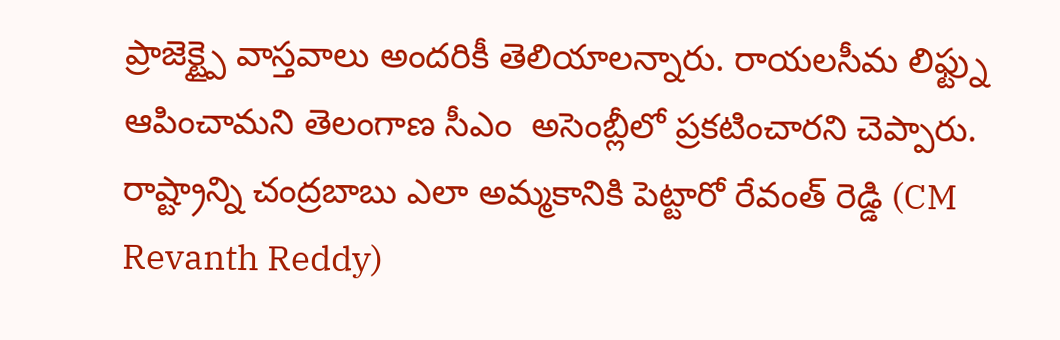ప్రాజెక్ట్పై వాస్తవాలు అందరికీ తెలియాలన్నారు. రాయలసీమ లిఫ్ట్ను ఆపించామని తెలంగాణ సీఎం  అసెంబ్లీలో ప్రకటించారని చెప్పారు. రాష్ట్రాన్ని చంద్రబాబు ఎలా అమ్మకానికి పెట్టారో రేవంత్ రెడ్డి (CM Revanth Reddy)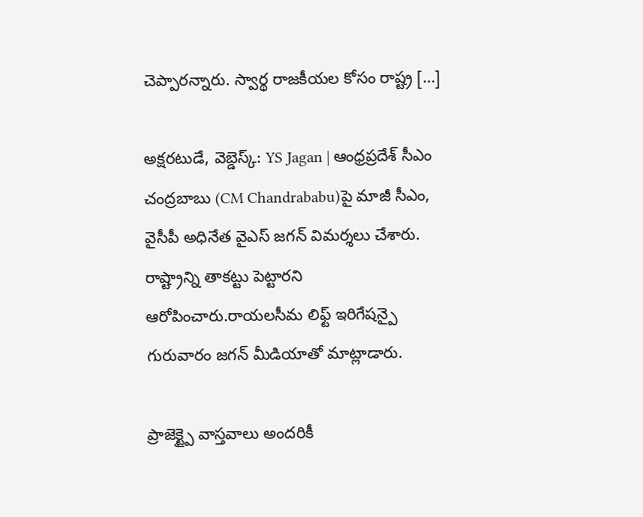చెప్పారన్నారు. స్వార్థ రాజకీయల కోసం రాష్ట్ర […]

అక్షరటుడే, వెబ్డెస్క్: YS Jagan | ఆంధ్రప్రదేశ్ సీఎం చంద్రబాబు (CM Chandrababu)పై మాజీ సీఎం, వైసీపీ అధినేత వైఎస్ జగన్ విమర్శలు చేశారు. రాష్ట్రాన్ని తాకట్టు పెట్టారని ఆరోపించారు.రాయలసీమ లిఫ్ట్ ఇరిగేషన్పై గురువారం జగన్ మీడియాతో మాట్లాడారు.

ప్రాజెక్ట్పై వాస్తవాలు అందరికీ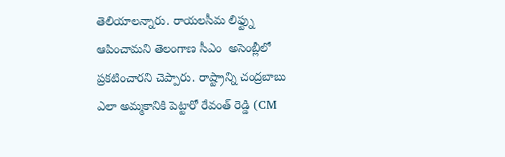తెలియాలన్నారు. రాయలసీమ లిఫ్ట్ను ఆపించామని తెలంగాణ సీఎం  అసెంబ్లీలో ప్రకటించారని చెప్పారు. రాష్ట్రాన్ని చంద్రబాబు ఎలా అమ్మకానికి పెట్టారో రేవంత్ రెడ్డి (CM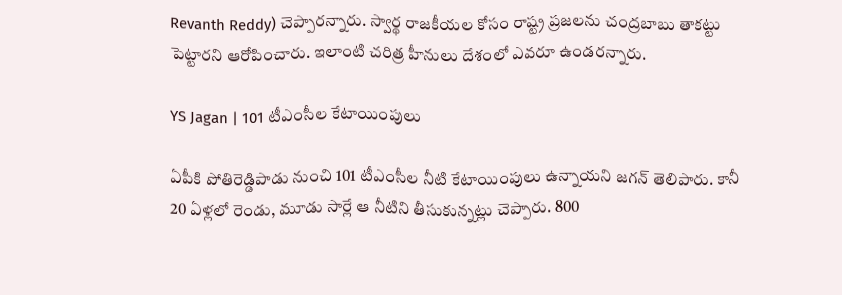Revanth Reddy) చెప్పారన్నారు. స్వార్థ రాజకీయల కోసం రాష్ట్ర ప్రజలను చంద్రబాబు తాకట్టు పెట్టారని ఆరోపించారు. ఇలాంటి చరిత్ర హీనులు దేశంలో ఎవరూ ఉండరన్నారు.

YS Jagan | 101 టీఎంసీల కేటాయింపులు

ఏపీకి పోతిరెడ్డిపాడు నుంచి 101 టీఎంసీల నీటి కేటాయింపులు ఉన్నాయని జగన్ తెలిపారు. కానీ 20 ఏళ్లలో రెండు, మూడు సార్లే ఆ నీటిని తీసుకున్నట్లు చెప్పారు. 800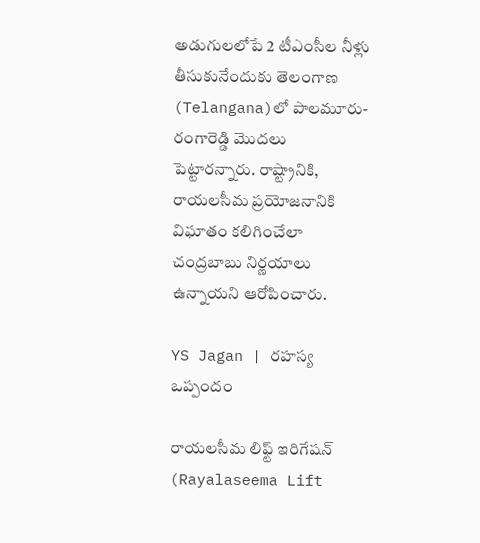అడుగులలోపే 2 టీఎంసీల నీళ్లు తీసుకునేందుకు తెలంగాణ (Telangana)లో పాలమూరు- రంగారెడ్డి మొదలు పెట్టారన్నారు. రాష్ట్రానికి, రాయలసీమ ప్రయోజనానికి విఘాతం కలిగించేలా చంద్రబాబు నిర్ణయాలు ఉన్నాయని ఆరోపించారు.

YS Jagan | రహస్య ఒప్పందం

రాయలసీమ లిఫ్ట్ ఇరిగేషన్ (Rayalaseema Lift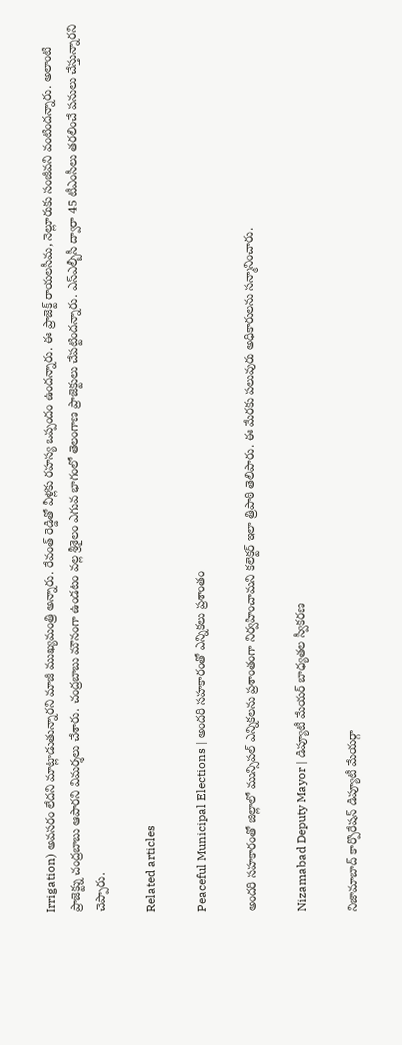Irrigation) అవసరం లేదని మాట్లాడుతున్నారని మాజీ ముఖ్యమంత్రి అన్నారు. రేవంత్ రెడ్డితో వీళ్లకు రహస్య ఒప్పందం ఉందన్నారు. ఈ ప్రాజెక్ట్ రాయలసీమ, నెల్లూరుకు సంజీవని వంటిందన్నారు. అలాంటి ప్రాజెక్ట్ను చంద్రబాబు ఆపారని విమర్శలు చేశారు. చంద్రబాబు మౌనంగా ఉండటం వల్ల శ్రీశైలం ఎగువ భాగంలో తెలంగాణ ప్రాజెక్టులు చేపట్టిందన్నారు. ఎస్ఎల్బీసీ ద్వారా 45 టీఎంసీలు తరలించే పనులు చేస్తున్నారని చెప్పారు.

Related articles

Peaceful Municipal Elections | అందరి సహకారంతో ఎన్నికలు ప్రశాంతం

అందరి సహకారంతో జిల్లాలో మున్సిపల్ ఎన్నికలను ప్రశాంతంగా నిర్వహించామని కలెక్టర్ ఇలా త్రిపాఠి తెలిపారు. ఈ మేరకు పలువురు అధికారులను సన్మానించారు.

Nizamabad Deputy Mayor | డిప్యూటీ మేయర్ బాధ్యతల స్వీకరణ

నిజామాబాద్ కార్పొరేషన్ డిప్యూటీ మేయర్గా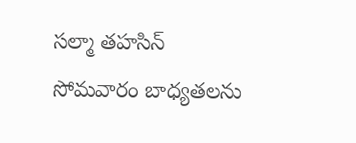సల్మా తహసిన్ సోమవారం బాధ్యతలను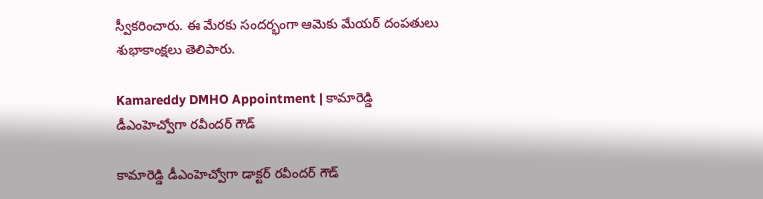స్వీకరించారు. ఈ మేరకు సందర్భంగా ఆమెకు మేయర్ దంపతులు శుభాకాంక్షలు తెలిపారు.

Kamareddy DMHO Appointment | కామారెడ్డి డీఎంహెచ్వోగా రవీందర్ గౌడ్

కామారెడ్డి డీఎంహెచ్వోగా డాక్టర్ రవీందర్ గౌడ్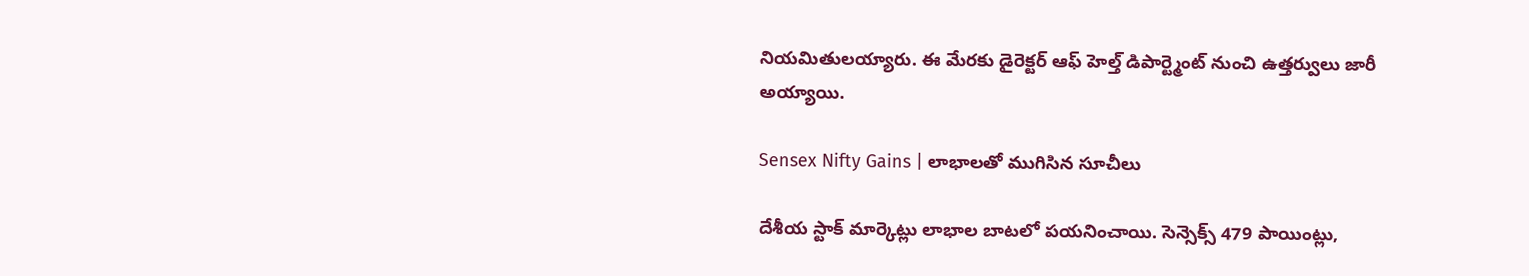నియమితులయ్యారు. ఈ మేరకు డైరెక్టర్ ఆఫ్ హెల్త్ డిపార్ట్మెంట్ నుంచి ఉత్తర్వులు జారీ అయ్యాయి.

Sensex Nifty Gains | లాభాలతో ముగిసిన సూచీలు

దేశీయ స్టాక్ మార్కెట్లు లాభాల బాటలో పయనించాయి. సెన్సెక్స్ 479 పాయింట్లు,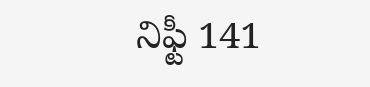నిఫ్టీ 141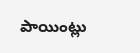పాయింట్లు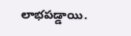లాభపడ్డాయి.